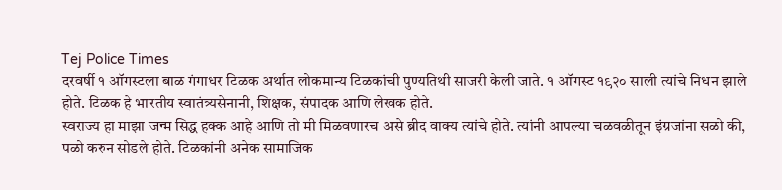Tej Police Times
दरवर्षी १ ऑगस्टला बाळ गंगाधर टिळक अर्थात लोकमान्य टिळकांची पुण्यतिथी साजरी केली जाते. १ ऑगस्ट १९२० साली त्यांचे निधन झाले होते. टिळक हे भारतीय स्वातंत्र्यसेनानी, शिक्षक, संपादक आणि लेखक होते.
स्वराज्य हा माझा जन्म सिद्ध हक्क आहे आणि तो मी मिळवणारच असे ब्रीद वाक्य त्यांचे होते. त्यांनी आपल्या चळवळीतून इंग्रजांना सळो की, पळो करुन सोडले होते. टिळकांनी अनेक सामाजिक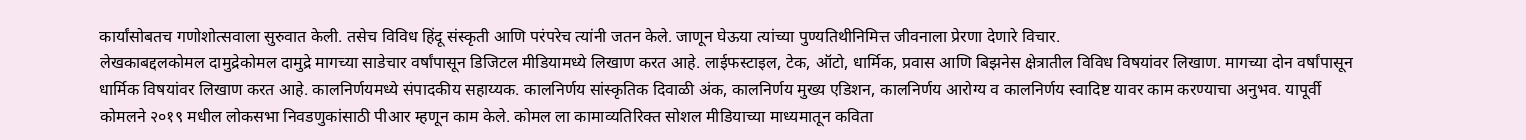कार्यांसोबतच गणोशोत्सवाला सुरुवात केली. तसेच विविध हिंदू संस्कृती आणि परंपरेच त्यांनी जतन केले. जाणून घेऊया त्यांच्या पुण्यतिथीनिमित्त जीवनाला प्रेरणा देणारे विचार.
लेखकाबद्दलकोमल दामुद्रेकोमल दामुद्रे मागच्या साडेचार वर्षांपासून डिजिटल मीडियामध्ये लिखाण करत आहे. लाईफस्टाइल, टेक, ऑटो, धार्मिक, प्रवास आणि बिझनेस क्षेत्रातील विविध विषयांवर लिखाण. मागच्या दोन वर्षांपासून धार्मिक विषयांवर लिखाण करत आहे. कालनिर्णयमध्ये संपादकीय सहाय्यक. कालनिर्णय सांस्कृतिक दिवाळी अंक, कालनिर्णय मुख्य एडिशन, कालनिर्णय आरोग्य व कालनिर्णय स्वादिष्ट यावर काम करण्याचा अनुभव. यापूर्वी कोमलने २०१९ मधील लोकसभा निवडणुकांसाठी पीआर म्हणून काम केले. कोमल ला कामाव्यतिरिक्त सोशल मीडियाच्या माध्यमातून कविता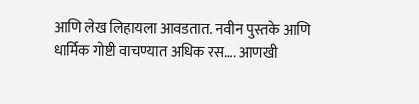आणि लेख लिहायला आवडतात. नवीन पुस्तके आणि धार्मिक गोष्टी वाचण्यात अधिक रस…. आणखी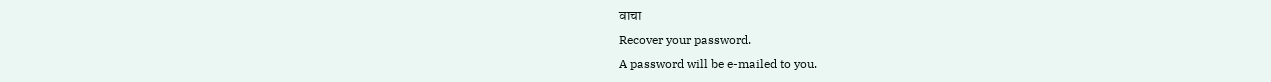वाचा
Recover your password.
A password will be e-mailed to you.